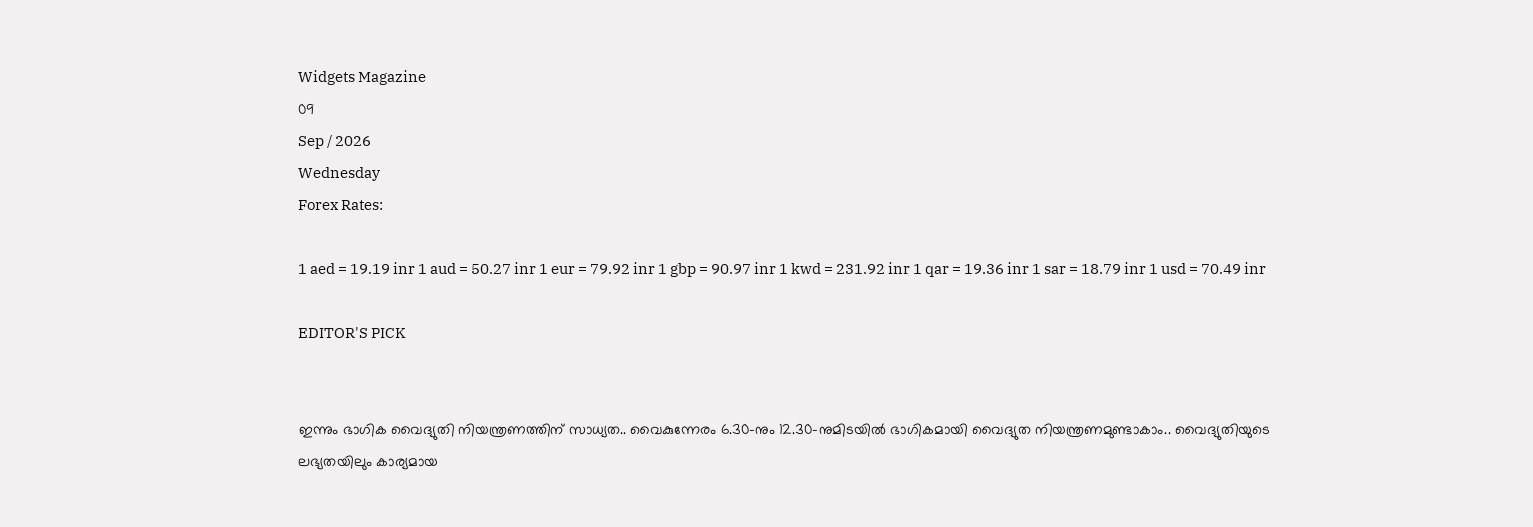Widgets Magazine
09
Sep / 2026
Wednesday
Forex Rates:

1 aed = 19.19 inr 1 aud = 50.27 inr 1 eur = 79.92 inr 1 gbp = 90.97 inr 1 kwd = 231.92 inr 1 qar = 19.36 inr 1 sar = 18.79 inr 1 usd = 70.49 inr

EDITOR'S PICK


ഇന്നും ഭാഗിക വൈദ്യുതി നിയന്ത്രണത്തിന് സാധ്യത.. വൈകുന്നേരം 6.30-നും 12.30-നുമിടയിൽ ഭാഗികമായി വൈദ്യുത നിയന്ത്രണമുണ്ടാകാം.. വൈദ്യുതിയുടെ ലഭ്യതയിലും കാര്യമായ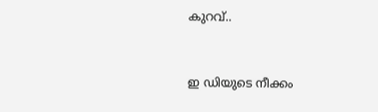കുറവ്..


ഇ ഡിയുടെ നീക്കം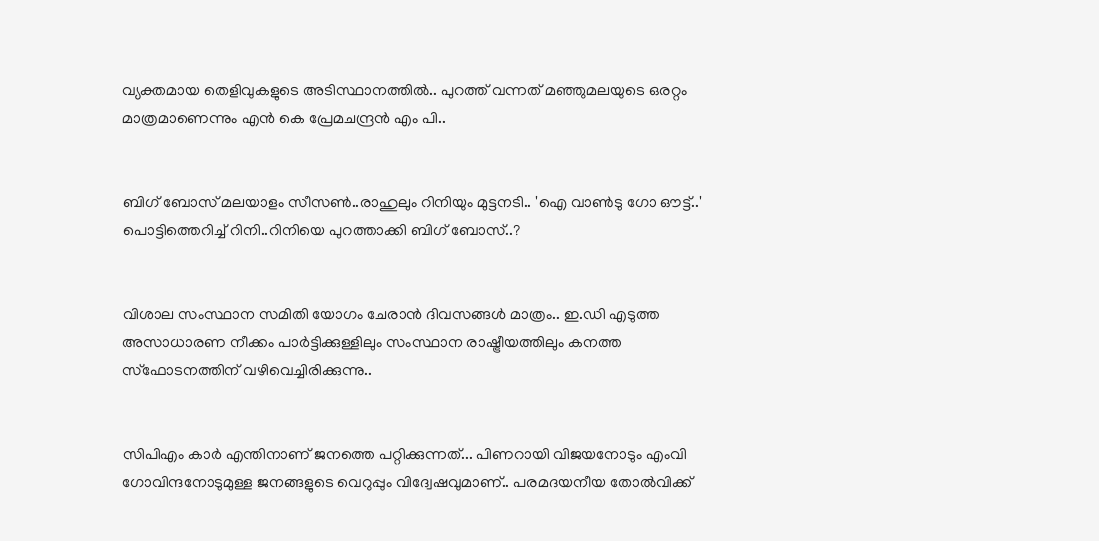വ്യക്തമായ തെളിവുകളുടെ അടിസ്ഥാനത്തിൽ.. പുറത്ത് വന്നത് മഞ്ഞുമലയുടെ ഒരറ്റം മാത്രമാണെന്നും എൻ കെ പ്രേമചന്ദ്രൻ എം പി..


ബിഗ് ബോസ് മലയാളം സീസൺ..രാഹുലും റിനിയും മുട്ടനടി.. 'ഐ വാൺടു ഗോ ഔട്ട്..' പൊട്ടിത്തെറിച്ച് റിനി..റിനിയെ പുറത്താക്കി ബിഗ് ബോസ്..?


വിശാല സംസ്ഥാന സമിതി യോഗം ചേരാന്‍ ദിവസങ്ങള്‍ മാത്രം.. ഇ.ഡി എടുത്ത അസാധാരണ നീക്കം പാര്‍ട്ടിക്കുള്ളിലും സംസ്ഥാന രാഷ്ട്രീയത്തിലും കനത്ത സ്‌ഫോടനത്തിന് വഴിവെച്ചിരിക്കുന്നു..


സിപിഎം കാര്‍ എന്തിനാണ് ജനത്തെ പറ്റിക്കുന്നത്... പിണറായി വിജയനോടും എംവി ഗോവിന്ദനോടുമുള്ള ജനങ്ങളുടെ വെറുപ്പും വിദ്വേഷവുമാണ്.. പരമദയനീയ തോല്‍വിക്ക്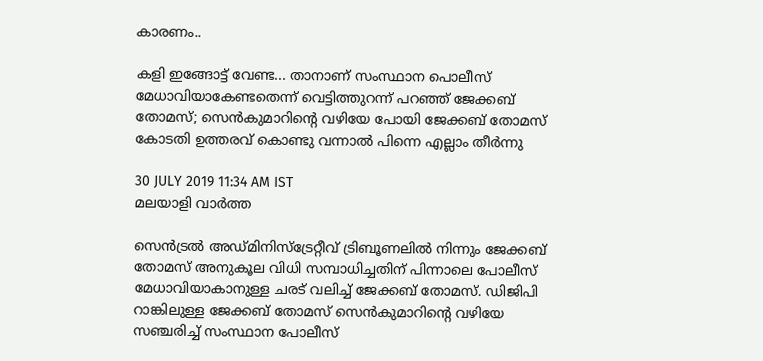കാരണം..

കളി ഇങ്ങോട്ട് വേണ്ട... താനാണ് സംസ്ഥാന പൊലീസ് മേധാവിയാകേണ്ടതെന്ന് വെട്ടിത്തുറന്ന് പറഞ്ഞ് ജേക്കബ് തോമസ്; സെന്‍കുമാറിന്റെ വഴിയേ പോയി ജേക്കബ് തോമസ് കോടതി ഉത്തരവ് കൊണ്ടു വന്നാല്‍ പിന്നെ എല്ലാം തീര്‍ന്നു

30 JULY 2019 11:34 AM IST
മലയാളി വാര്‍ത്ത

സെന്‍ട്രല്‍ അഡ്മിനിസ്‌ട്രേറ്റീവ് ട്രിബൂണലില്‍ നിന്നും ജേക്കബ് തോമസ് അനുകൂല വിധി സമ്പാധിച്ചതിന് പിന്നാലെ പോലീസ് മേധാവിയാകാനുള്ള ചരട് വലിച്ച് ജേക്കബ് തോമസ്. ഡിജിപി റാങ്കിലുള്ള ജേക്കബ് തോമസ് സെന്‍കുമാറിന്റെ വഴിയേ സഞ്ചരിച്ച് സംസ്ഥാന പോലീസ്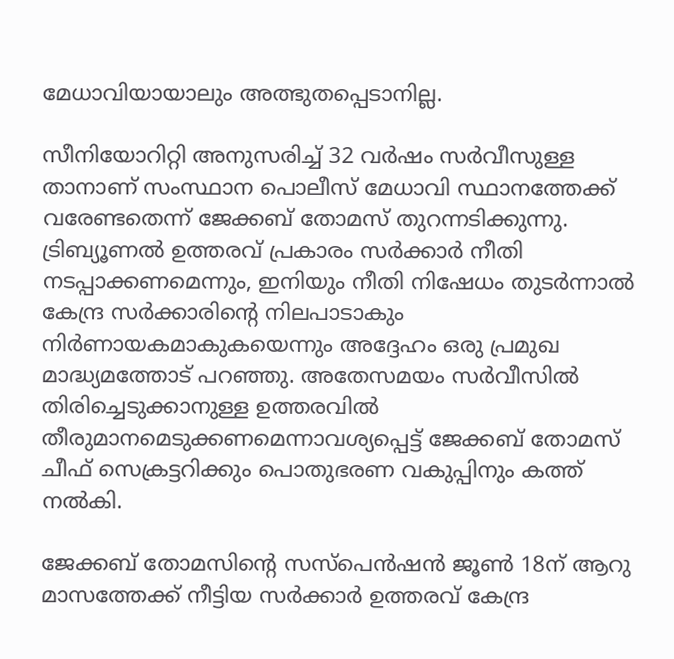മേധാവിയായാലും അത്ഭുതപ്പെടാനില്ല.

സീനിയോറിറ്റി അനുസരിച്ച് 32 വര്‍ഷം സര്‍വീസുള്ള താനാണ് സംസ്ഥാന പൊലീസ് മേധാവി സ്ഥാനത്തേക്ക് വരേണ്ടതെന്ന് ജേക്കബ് തോമസ് തുറന്നടിക്കുന്നു. ട്രിബ്യൂണല്‍ ഉത്തരവ് പ്രകാരം സര്‍ക്കാര്‍ നീതി നടപ്പാക്കണമെന്നും, ഇനിയും നീതി നിഷേധം തുടര്‍ന്നാല്‍ കേന്ദ്ര സര്‍ക്കാരിന്റെ നിലപാടാകും നിര്‍ണായകമാകുകയെന്നും അദ്ദേഹം ഒരു പ്രമുഖ മാദ്ധ്യമത്തോട് പറഞ്ഞു. അതേസമയം സര്‍വീസില്‍ തിരിച്ചെടുക്കാനുള്ള ഉത്തരവില്‍ തീരുമാനമെടുക്കണമെന്നാവശ്യപ്പെട്ട് ജേക്കബ് തോമസ് ചീഫ് സെക്രട്ടറിക്കും പൊതുഭരണ വകുപ്പിനും കത്ത് നല്‍കി.

ജേക്കബ് തോമസിന്റെ സസ്‌പെന്‍ഷന്‍ ജൂണ്‍ 18ന് ആറു മാസത്തേക്ക് നീട്ടിയ സര്‍ക്കാര്‍ ഉത്തരവ് കേന്ദ്ര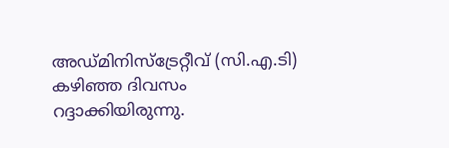അഡ്മിനിസ്‌ട്രേറ്റീവ് (സി.എ.ടി) കഴിഞ്ഞ ദിവസം റദ്ദാക്കിയിരുന്നു.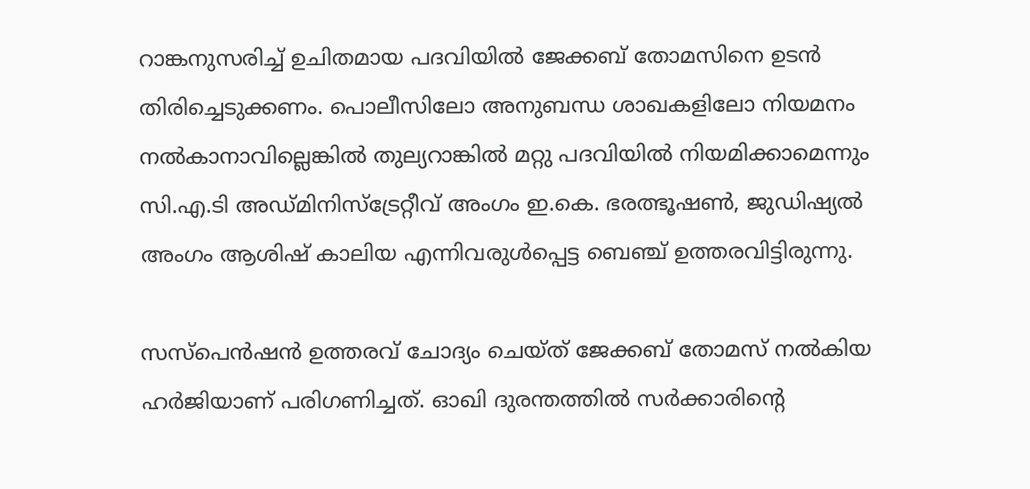റാങ്കനുസരിച്ച് ഉചിതമായ പദവിയില്‍ ജേക്കബ് തോമസിനെ ഉടന്‍ തിരിച്ചെടുക്കണം. പൊലീസിലോ അനുബന്ധ ശാഖകളിലോ നിയമനം നല്‍കാനാവില്ലെങ്കില്‍ തുല്യറാങ്കില്‍ മറ്റു പദവിയില്‍ നിയമിക്കാമെന്നും സി.എ.ടി അഡ്മിനിസ്‌ട്രേറ്റീവ് അംഗം ഇ.കെ. ഭരത്ഭൂഷണ്‍, ജുഡിഷ്യല്‍ അംഗം ആശിഷ് കാലിയ എന്നിവരുള്‍പ്പെട്ട ബെഞ്ച് ഉത്തരവിട്ടിരുന്നു.

സസ്‌പെന്‍ഷന്‍ ഉത്തരവ് ചോദ്യം ചെയ്ത് ജേക്കബ് തോമസ് നല്‍കിയ ഹര്‍ജിയാണ് പരിഗണിച്ചത്. ഓഖി ദുരന്തത്തില്‍ സര്‍ക്കാരിന്റെ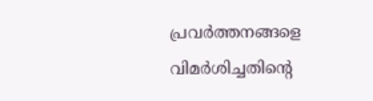പ്രവര്‍ത്തനങ്ങളെ വിമര്‍ശിച്ചതിന്റെ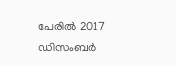പേരില്‍ 2017 ഡിസംബര്‍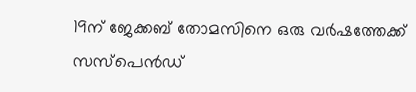19ന് ജേക്കബ് തോമസിനെ ഒരു വര്‍ഷത്തേക്ക് സസ്‌പെന്‍ഡ്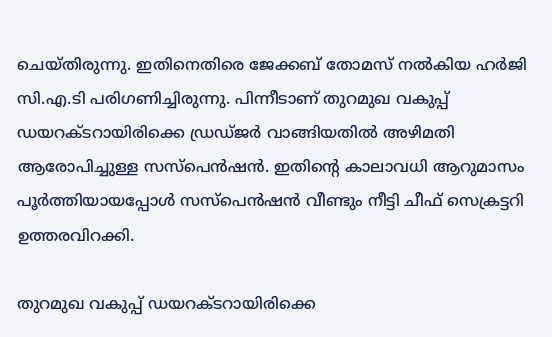ചെയ്തിരുന്നു. ഇതിനെതിരെ ജേക്കബ് തോമസ് നല്‍കിയ ഹര്‍ജി സി.എ.ടി പരിഗണിച്ചിരുന്നു. പിന്നീടാണ് തുറമുഖ വകുപ്പ് ഡയറക്ടറായിരിക്കെ ഡ്രഡ്ജര്‍ വാങ്ങിയതില്‍ അഴിമതി ആരോപിച്ചുള്ള സസ്‌പെന്‍ഷന്‍. ഇതിന്റെ കാലാവധി ആറുമാസം പൂര്‍ത്തിയായപ്പോള്‍ സസ്‌പെന്‍ഷന്‍ വീണ്ടും നീട്ടി ചീഫ് സെക്രട്ടറി ഉത്തരവിറക്കി.

തുറമുഖ വകുപ്പ് ഡയറക്ടറായിരിക്കെ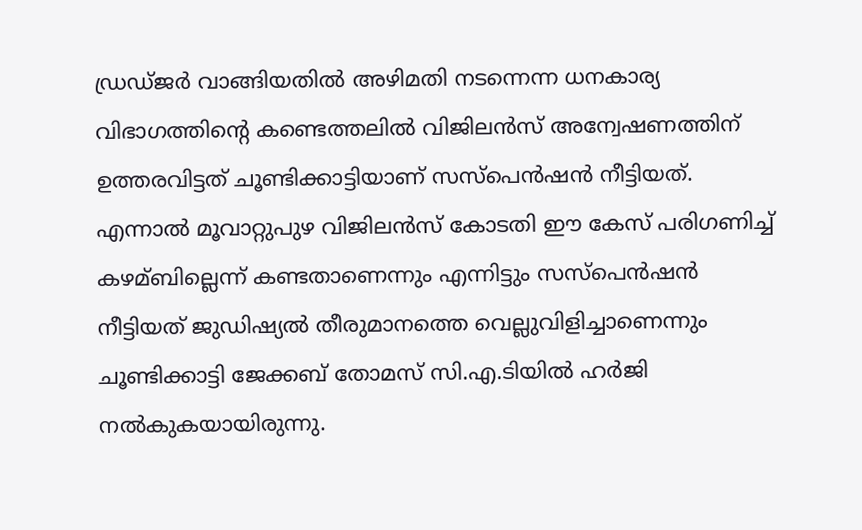ഡ്രഡ്ജര്‍ വാങ്ങിയതില്‍ അഴിമതി നടന്നെന്ന ധനകാര്യ വിഭാഗത്തിന്റെ കണ്ടെത്തലില്‍ വിജിലന്‍സ് അന്വേഷണത്തിന് ഉത്തരവിട്ടത് ചൂണ്ടിക്കാട്ടിയാണ് സസ്‌പെന്‍ഷന്‍ നീട്ടിയത്. എന്നാല്‍ മൂവാറ്റുപുഴ വിജിലന്‍സ് കോടതി ഈ കേസ് പരിഗണിച്ച് കഴമ്ബില്ലെന്ന് കണ്ടതാണെന്നും എന്നിട്ടും സസ്‌പെന്‍ഷന്‍ നീട്ടിയത് ജുഡിഷ്യല്‍ തീരുമാനത്തെ വെല്ലുവിളിച്ചാണെന്നും ചൂണ്ടിക്കാട്ടി ജേക്കബ് തോമസ് സി.എ.ടിയില്‍ ഹര്‍ജി നല്‍കുകയായിരുന്നു.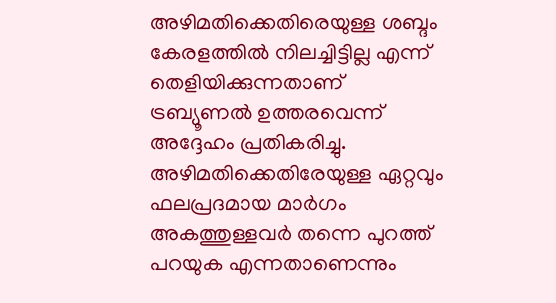അഴിമതിക്കെതിരെയുള്ള ശബ്ദം കേരളത്തില്‍ നിലച്ചിട്ടില്ല എന്ന് തെളിയിക്കുന്നതാണ് ട്രബ്യൂണല്‍ ഉത്തരവെന്ന് അദ്ദേഹം പ്രതികരിച്ചു. അഴിമതിക്കെതിരേയുള്ള ഏറ്റവും ഫലപ്രദമായ മാര്‍ഗം അകത്തുള്ളവര്‍ തന്നെ പുറത്ത് പറയുക എന്നതാണെന്നും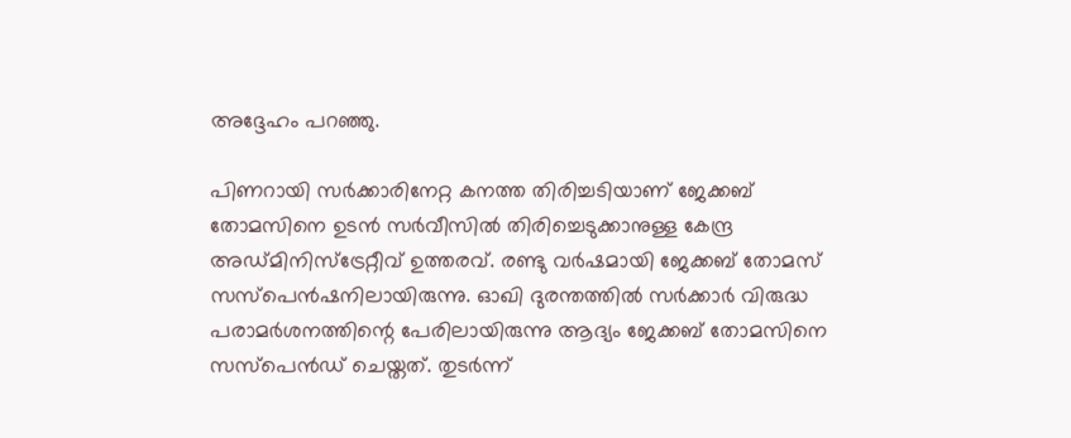അദ്ദേഹം പറഞ്ഞു.

പിണറായി സര്‍ക്കാരിനേറ്റ കനത്ത തിരിച്ചടിയാണ് ജേക്കബ് തോമസിനെ ഉടന്‍ സര്‍വീസില്‍ തിരിച്ചെടുക്കാനുള്ള കേന്ദ്ര അഡ്മിനിസ്‌ട്രേറ്റീവ് ഉത്തരവ്. രണ്ടു വര്‍ഷമായി ജേക്കബ് തോമസ് സസ്‌പെന്‍ഷനിലായിരുന്നു. ഓഖി ദുരന്തത്തില്‍ സര്‍ക്കാര്‍ വിരുദ്ധ പരാമര്‍ശനത്തിന്റെ പേരിലായിരുന്നു ആദ്യം ജേക്കബ് തോമസിനെ സസ്‌പെന്‍ഡ് ചെയ്തത്. തുടര്‍ന്ന്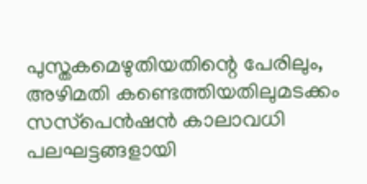പുസ്തകമെഴുതിയതിന്റെ പേരിലും, അഴിമതി കണ്ടെത്തിയതിലുമടക്കം സസ്‌പെന്‍ഷന്‍ കാലാവധി പലഘട്ടങ്ങളായി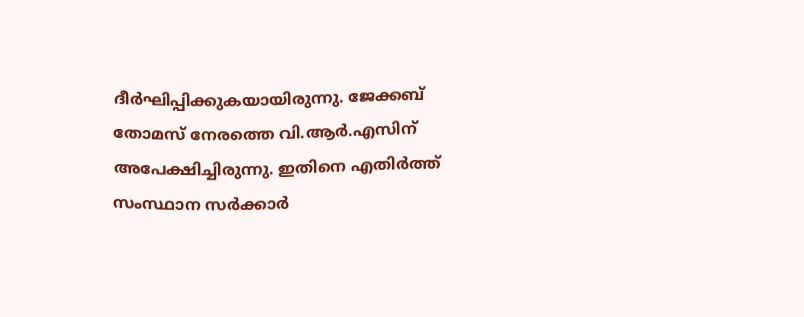ദീര്‍ഘിപ്പിക്കുകയായിരുന്നു. ജേക്കബ് തോമസ് നേരത്തെ വി.ആര്‍.എസിന് അപേക്ഷിച്ചിരുന്നു. ഇതിനെ എതിര്‍ത്ത് സംസ്ഥാന സര്‍ക്കാര്‍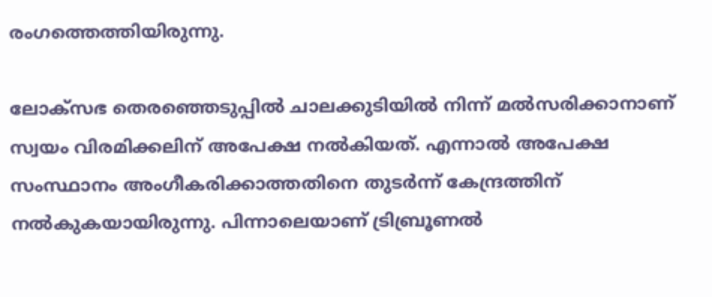രംഗത്തെത്തിയിരുന്നു.

ലോക്‌സഭ തെരഞ്ഞെടുപ്പില്‍ ചാലക്കുടിയില്‍ നിന്ന് മല്‍സരിക്കാനാണ് സ്വയം വിരമിക്കലിന് അപേക്ഷ നല്‍കിയത്. എന്നാല്‍ അപേക്ഷ സംസ്ഥാനം അംഗീകരിക്കാത്തതിനെ തുടര്‍ന്ന് കേന്ദ്രത്തിന് നല്‍കുകയായിരുന്നു. പിന്നാലെയാണ് ട്രിബ്രൂണല്‍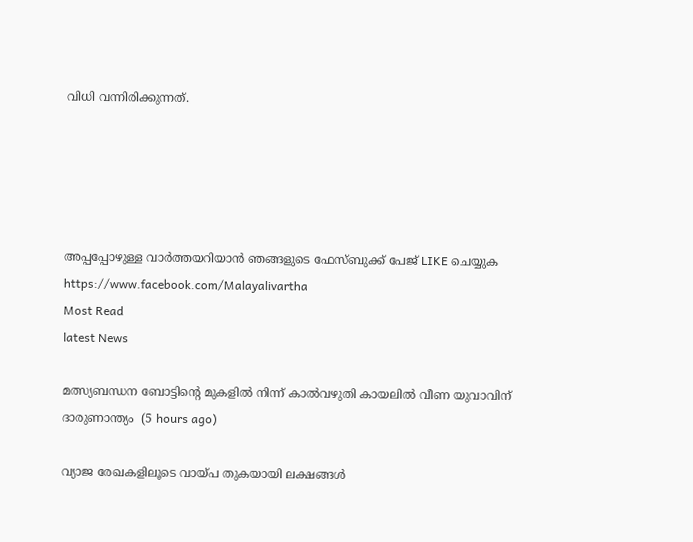വിധി വന്നിരിക്കുന്നത്.





അപ്പപ്പോഴുള്ള വാര്‍ത്തയറിയാന്‍ ഞങ്ങളുടെ ഫേസ്‌ബുക്ക്‌ പേജ് LIKE ചെയ്യുക
https://www.facebook.com/Malayalivartha
Most Read
latest News

മത്സ്യബന്ധന ബോട്ടിന്റെ മുകളില്‍ നിന്ന് കാല്‍വഴുതി കായലില്‍ വീണ യുവാവിന് ദാരുണാന്ത്യം  (5 hours ago)

വ്യാജ രേഖകളിലൂടെ വായ്പ തുകയായി ലക്ഷങ്ങള്‍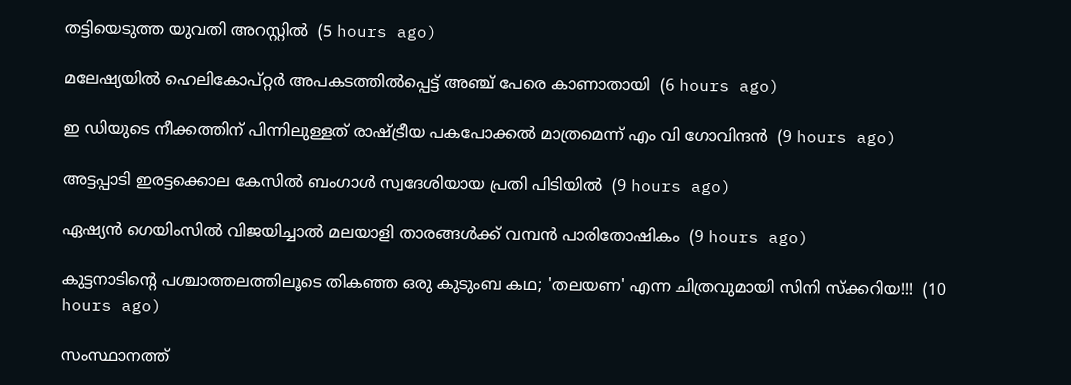തട്ടിയെടുത്ത യുവതി അറസ്റ്റില്‍  (5 hours ago)

മലേഷ്യയില്‍ ഹെലികോപ്റ്റര്‍ അപകടത്തില്‍പ്പെട്ട് അഞ്ച് പേരെ കാണാതായി  (6 hours ago)

ഇ ഡിയുടെ നീക്കത്തിന് പിന്നിലുള്ളത് രാഷ്ട്രീയ പകപോക്കല്‍ മാത്രമെന്ന് എം വി ഗോവിന്ദന്‍  (9 hours ago)

അട്ടപ്പാടി ഇരട്ടക്കൊല കേസില്‍ ബംഗാള്‍ സ്വദേശിയായ പ്രതി പിടിയില്‍  (9 hours ago)

ഏഷ്യന്‍ ഗെയിംസില്‍ വിജയിച്ചാല്‍ മലയാളി താരങ്ങള്‍ക്ക് വമ്പന്‍ പാരിതോഷികം  (9 hours ago)

കുട്ടനാടിൻ്റെ പശ്ചാത്തലത്തിലൂടെ തികഞ്ഞ ഒരു കുടുംബ കഥ; 'തലയണ' എന്ന ചിത്രവുമായി സിനി സ്ക്കറിയ!!!  (10 hours ago)

സംസ്ഥാനത്ത്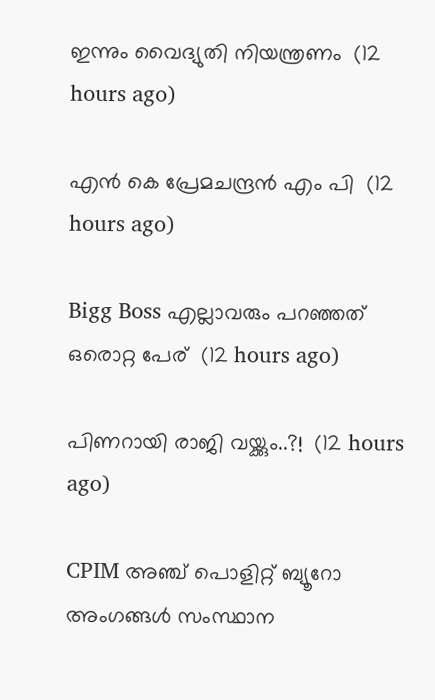ഇന്നും വൈദ്യുതി നിയന്ത്രണം  (12 hours ago)

എൻ കെ പ്രേമചന്ദ്രൻ എം പി  (12 hours ago)

Bigg Boss എല്ലാവരും പറഞ്ഞത് ഒരൊറ്റ പേര്  (12 hours ago)

പിണറായി രാജി വയ്ക്കും..?!  (12 hours ago)

CPIM അഞ്ച് പൊളിറ്റ് ബ്യൂറോ അംഗങ്ങള്‍ സംസ്ഥാന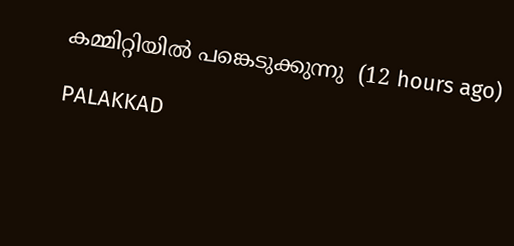കമ്മിറ്റിയില്‍ പങ്കെടുക്കുന്നു  (12 hours ago)

PALAKKAD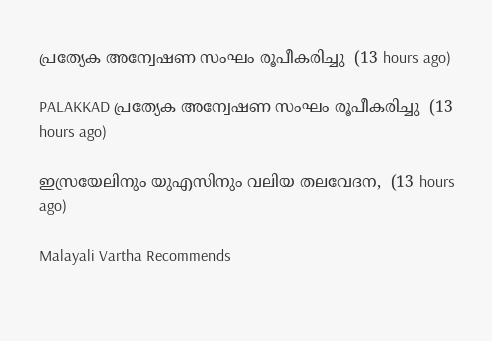പ്രത്യേക അന്വേഷണ സംഘം രൂപീകരിച്ചു  (13 hours ago)

PALAKKAD പ്രത്യേക അന്വേഷണ സംഘം രൂപീകരിച്ചു  (13 hours ago)

ഇസ്രയേലിനും യുഎസിനും വലിയ തലവേദന,  (13 hours ago)

Malayali Vartha Recommends